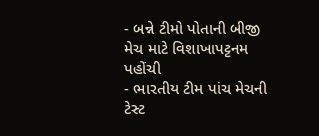- બન્ને ટીમો પોતાની બીજી મેચ માટે વિશાખાપટ્ટનમ પહોંચી
- ભારતીય ટીમ પાંચ મેચની ટેસ્ટ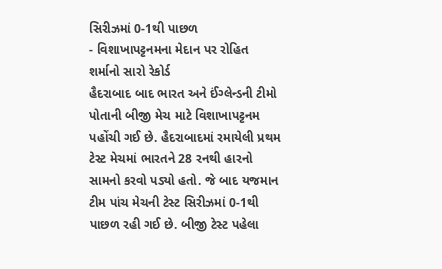સિરીઝમાં 0-1થી પાછળ
- વિશાખાપટ્ટનમના મેદાન પર રોહિત શર્માનો સારો રેકોર્ડ
હૈદરાબાદ બાદ ભારત અને ઈંગ્લેન્ડની ટીમો પોતાની બીજી મેચ માટે વિશાખાપટ્ટનમ પહોંચી ગઈ છે. હૈદરાબાદમાં રમાયેલી પ્રથમ ટેસ્ટ મેચમાં ભારતને 28 રનથી હારનો સામનો કરવો પડ્યો હતો. જે બાદ યજમાન ટીમ પાંચ મેચની ટેસ્ટ સિરીઝમાં 0-1થી પાછળ રહી ગઈ છે. બીજી ટેસ્ટ પહેલા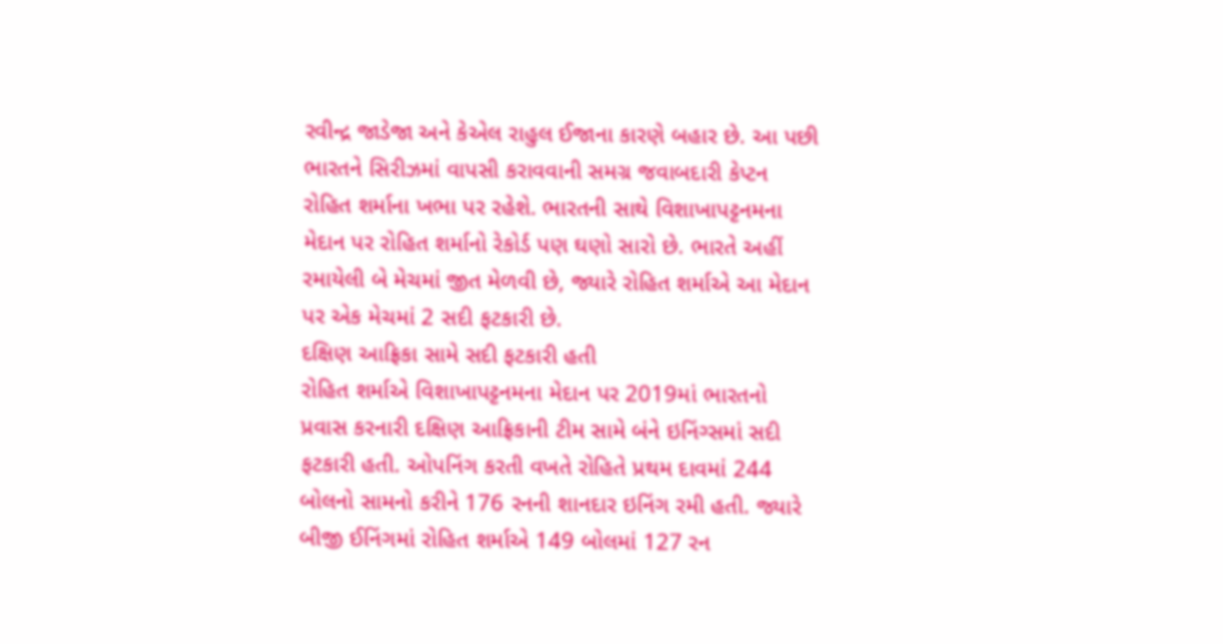રવીન્દ્ર જાડેજા અને કેએલ રાહુલ ઈજાના કારણે બહાર છે. આ પછી ભારતને સિરીઝમાં વાપસી કરાવવાની સમગ્ર જવાબદારી કેપ્ટન રોહિત શર્માના ખભા પર રહેશે. ભારતની સાથે વિશાખાપટ્ટનમના મેદાન પર રોહિત શર્માનો રેકોર્ડ પણ ઘણો સારો છે. ભારતે અહીં રમાયેલી બે મેચમાં જીત મેળવી છે, જ્યારે રોહિત શર્માએ આ મેદાન પર એક મેચમાં 2 સદી ફટકારી છે.
દક્ષિણ આફ્રિકા સામે સદી ફટકારી હતી
રોહિત શર્માએ વિશાખાપટ્ટનમના મેદાન પર 2019માં ભારતનો પ્રવાસ કરનારી દક્ષિણ આફ્રિકાની ટીમ સામે બંને ઇનિંગ્સમાં સદી ફટકારી હતી. ઓપનિંગ કરતી વખતે રોહિતે પ્રથમ દાવમાં 244 બોલનો સામનો કરીને 176 રનની શાનદાર ઇનિંગ રમી હતી. જ્યારે બીજી ઈનિંગમાં રોહિત શર્માએ 149 બોલમાં 127 રન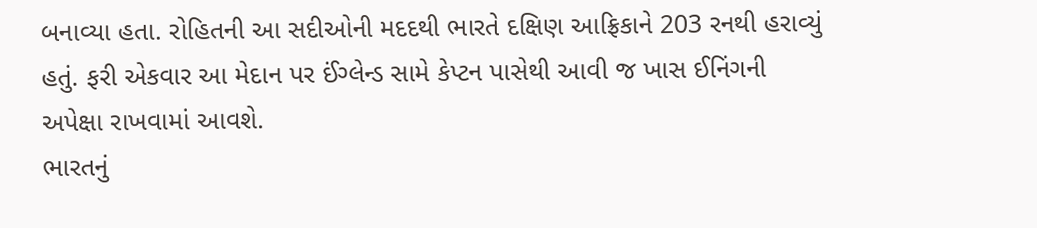બનાવ્યા હતા. રોહિતની આ સદીઓની મદદથી ભારતે દક્ષિણ આફ્રિકાને 203 રનથી હરાવ્યું હતું. ફરી એકવાર આ મેદાન પર ઈંગ્લેન્ડ સામે કેપ્ટન પાસેથી આવી જ ખાસ ઈનિંગની અપેક્ષા રાખવામાં આવશે.
ભારતનું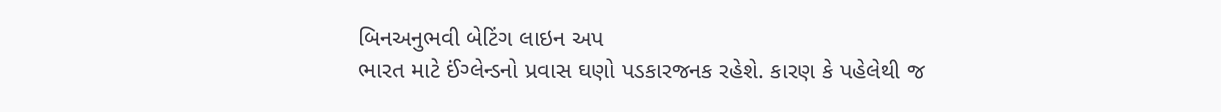બિનઅનુભવી બેટિંગ લાઇન અપ
ભારત માટે ઈંગ્લેન્ડનો પ્રવાસ ઘણો પડકારજનક રહેશે. કારણ કે પહેલેથી જ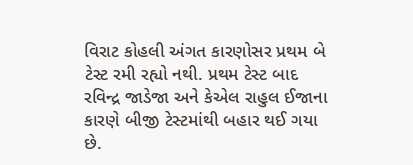વિરાટ કોહલી અંગત કારણોસર પ્રથમ બે ટેસ્ટ રમી રહ્યો નથી. પ્રથમ ટેસ્ટ બાદ રવિન્દ્ર જાડેજા અને કેએલ રાહુલ ઈજાના કારણે બીજી ટેસ્ટમાંથી બહાર થઈ ગયા છે.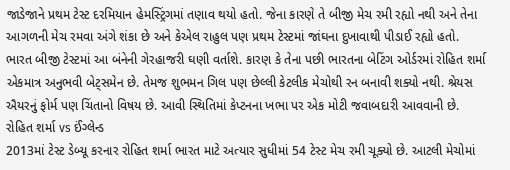જાડેજાને પ્રથમ ટેસ્ટ દરમિયાન હેમસ્ટ્રિંગમાં તણાવ થયો હતો. જેના કારણે તે બીજી મેચ રમી રહ્યો નથી અને તેના આગળની મેચ રમવા અંગે શંકા છે અને કેએલ રાહુલ પણ પ્રથમ ટેસ્ટમાં જાંઘના દુખાવાથી પીડાઈ રહ્યો હતો.
ભારત બીજી ટેસ્ટમાં આ બંનેની ગેરહાજરી ઘણી વર્તાશે. કારણ કે તેના પછી ભારતના બેટિંગ ઓર્ડરમાં રોહિત શર્મા એકમાત્ર અનુભવી બેટ્સમેન છે. તેમજ શુભમન ગિલ પણ છેલ્લી કેટલીક મેચોથી રન બનાવી શક્યો નથી. શ્રેયસ ઐયરનું ફોર્મ પણ ચિંતાનો વિષય છે. આવી સ્થિતિમાં કેપ્ટનના ખભા પર એક મોટી જવાબદારી આવવાની છે.
રોહિત શર્મા vs ઈંગ્લેન્ડ
2013માં ટેસ્ટ ડેબ્યૂ કરનાર રોહિત શર્મા ભારત માટે અત્યાર સુધીમાં 54 ટેસ્ટ મેચ રમી ચૂક્યો છે. આટલી મેચોમાં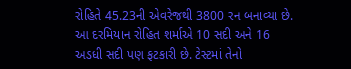રોહિતે 45.23ની એવરેજથી 3800 રન બનાવ્યા છે. આ દરમિયાન રોહિત શર્માએ 10 સદી અને 16 અડધી સદી પણ ફટકારી છે. ટેસ્ટમાં તેનો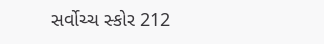સર્વોચ્ચ સ્કોર 212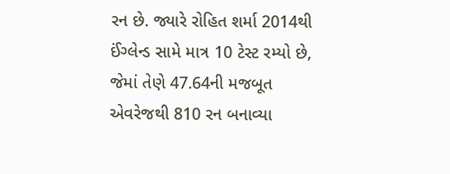રન છે. જ્યારે રોહિત શર્મા 2014થી ઈંગ્લેન્ડ સામે માત્ર 10 ટેસ્ટ રમ્યો છે, જેમાં તેણે 47.64ની મજબૂત એવરેજથી 810 રન બનાવ્યા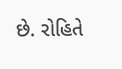છે. રોહિતે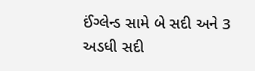ઈંગ્લેન્ડ સામે બે સદી અને 3 અડધી સદી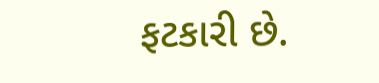ફટકારી છે.